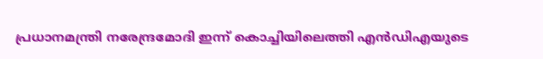പ്രധാനമന്ത്രി നരേന്ദ്രമോദി ഇന്ന് കൊച്ചിയിലെത്തി എൻഡിഎയുടെ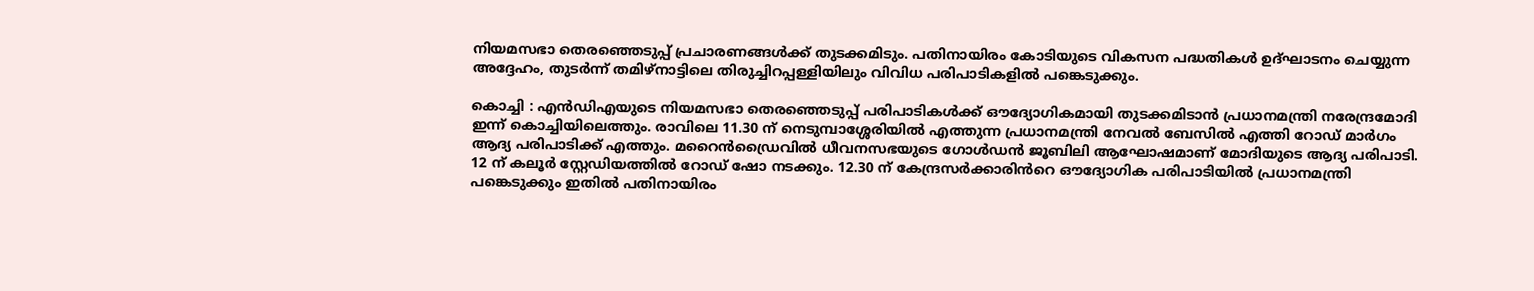നിയമസഭാ തെരഞ്ഞെടുപ്പ് പ്രചാരണങ്ങൾക്ക് തുടക്കമിടും. പതിനായിരം കോടിയുടെ വികസന പദ്ധതികൾ ഉദ്ഘാടനം ചെയ്യുന്ന അദ്ദേഹം, തുടർന്ന് തമിഴ്‌നാട്ടിലെ തിരുച്ചിറപ്പള്ളിയിലും വിവിധ പരിപാടികളിൽ പങ്കെടുക്കും.

കൊച്ചി : എൻഡിഎയുടെ നിയമസഭാ തെരഞ്ഞെടുപ്പ് പരിപാടികൾക്ക് ഔദ്യോഗികമായി തുടക്കമിടാൻ പ്രധാനമന്ത്രി നരേന്ദ്രമോദി ഇന്ന് കൊച്ചിയിലെത്തും. രാവിലെ 11.30 ന് നെടുമ്പാശ്ശേരിയിൽ എത്തുന്ന പ്രധാനമന്ത്രി നേവൽ ബേസിൽ എത്തി റോഡ് മാർഗം ആദ്യ പരിപാടിക്ക് എത്തും. മറൈൻഡ്രൈവിൽ ധീവനസഭയുടെ ഗോൾഡൻ ജൂബിലി ആഘോഷമാണ് മോദിയുടെ ആദ്യ പരിപാടി. 12 ന് കലൂർ സ്റ്റേഡിയത്തിൽ റോഡ് ഷോ നടക്കും. 12.30 ന് കേന്ദ്രസർക്കാരിൻറെ ഔദ്യോഗിക പരിപാടിയിൽ പ്രധാനമന്ത്രി പങ്കെടുക്കും ഇതിൽ പതിനായിരം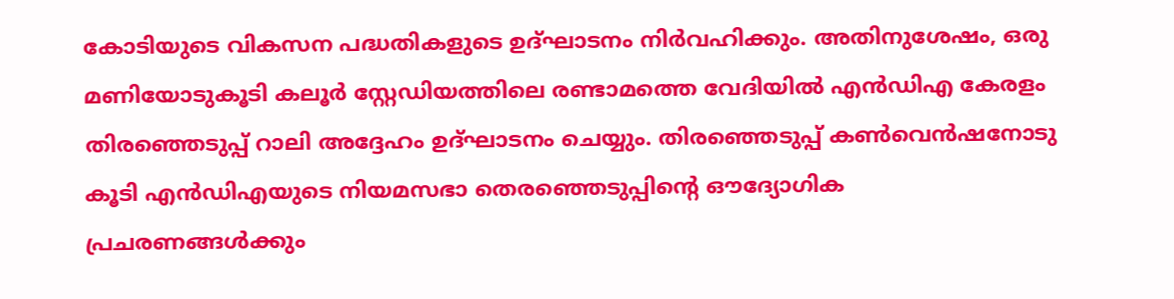കോടിയുടെ വികസന പദ്ധതികളുടെ ഉദ്ഘാടനം നിർവഹിക്കും. അതിനുശേഷം, ഒരു മണിയോടുകൂടി കലൂർ സ്റ്റേഡിയത്തിലെ രണ്ടാമത്തെ വേദിയിൽ എൻഡിഎ കേരളം തിരഞ്ഞെടുപ്പ് റാലി അദ്ദേഹം ഉദ്ഘാടനം ചെയ്യും. തിരഞ്ഞെടുപ്പ് കൺവെൻഷനോടു കൂടി എൻഡിഎയുടെ നിയമസഭാ തെരഞ്ഞെടുപ്പിന്റെ ഔദ്യോഗിക പ്രചരണങ്ങൾക്കും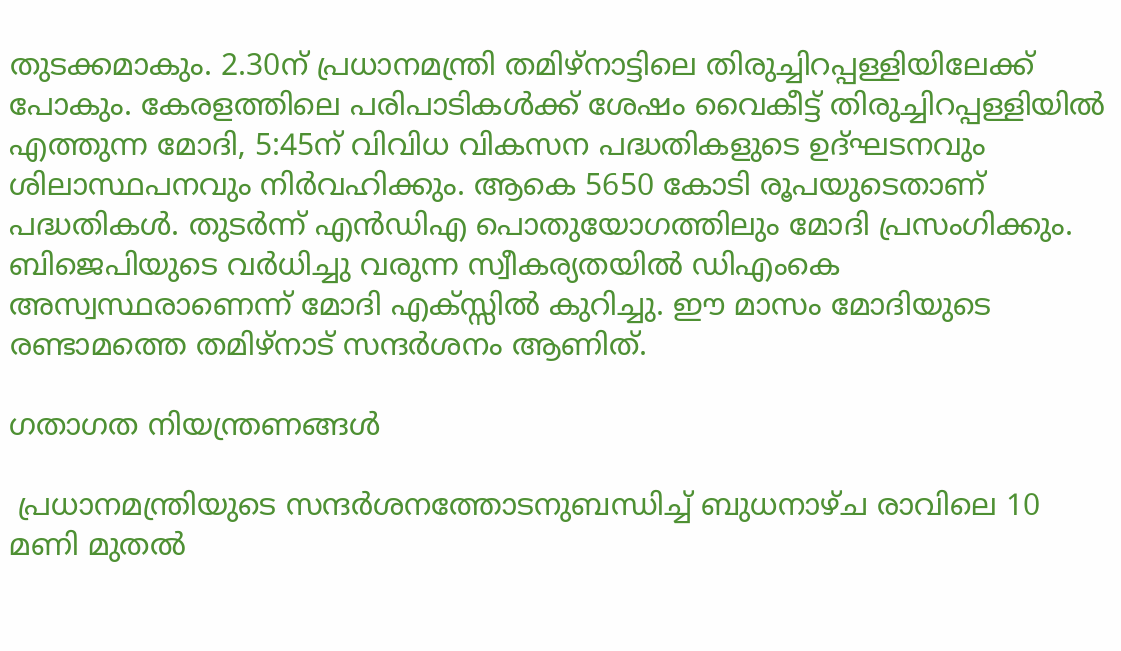തുടക്കമാകും. 2.30ന് പ്രധാനമന്ത്രി തമിഴ്‌നാട്ടിലെ തിരുച്ചിറപ്പള്ളിയിലേക്ക് പോകും. കേരളത്തിലെ പരിപാടികൾക്ക് ശേഷം വൈകീട്ട് തിരുച്ചിറപ്പള്ളിയിൽ എത്തുന്ന മോദി, 5:45ന് വിവിധ വികസന പദ്ധതികളുടെ ഉദ്ഘടനവും ശിലാസ്ഥപനവും നിർവഹിക്കും. ആകെ 5650 കോടി രൂപയുടെതാണ് പദ്ധതികൾ. തുടർന്ന് എൻഡിഎ പൊതുയോഗത്തിലും മോദി പ്രസംഗിക്കും. ബിജെപിയുടെ വർധിച്ചു വരുന്ന സ്വീകര്യതയിൽ ഡിഎംകെ അസ്വസ്ഥരാണെന്ന് മോദി എക്സ്സിൽ കുറിച്ചു. ഈ മാസം മോദിയുടെ രണ്ടാമത്തെ തമിഴ്നാട് സന്ദർശനം ആണിത്.

ഗതാഗത നിയന്ത്രണങ്ങൾ

 പ്രധാനമന്ത്രിയുടെ സന്ദർശനത്തോടനുബന്ധിച്ച് ബുധനാഴ്ച രാവിലെ 10 മണി മുതൽ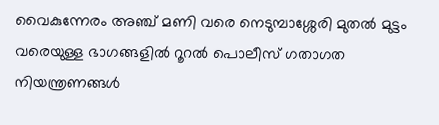വൈകുന്നേരം അഞ്ച് മണി വരെ നെടുമ്പാശ്ശേരി മുതൽ മുട്ടം വരെയുള്ള ഭാഗങ്ങളിൽ റൂറൽ പൊലീസ് ഗതാഗത നിയന്ത്രണങ്ങൾ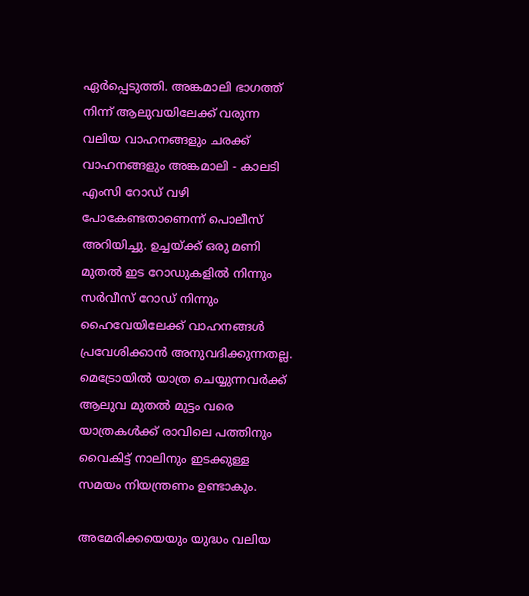ഏർപ്പെടുത്തി. അങ്കമാലി ഭാഗത്ത് നിന്ന് ആലുവയിലേക്ക് വരുന്ന വലിയ വാഹനങ്ങളും ചരക്ക് വാഹനങ്ങളും അങ്കമാലി - കാലടി എംസി റോഡ് വഴി പോകേണ്ടതാണെന്ന് പൊലീസ് അറിയിച്ചു. ഉച്ചയ്ക്ക് ഒരു മണി മുതൽ ഇട റോഡുകളിൽ നിന്നും സർവീസ് റോഡ് നിന്നും ഹൈവേയിലേക്ക് വാഹനങ്ങൾ പ്രവേശിക്കാൻ അനുവദിക്കുന്നതല്ല. മെട്രോയിൽ യാത്ര ചെയ്യുന്നവർക്ക് ആലുവ മുതൽ മുട്ടം വരെ യാത്രകൾക്ക് രാവിലെ പത്തിനും വൈകിട്ട് നാലിനും ഇടക്കുള്ള സമയം നിയന്ത്രണം ഉണ്ടാകും.

അമേരിക്കയെയും യുദ്ധം വലിയ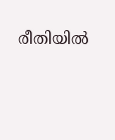രീതിയിൽ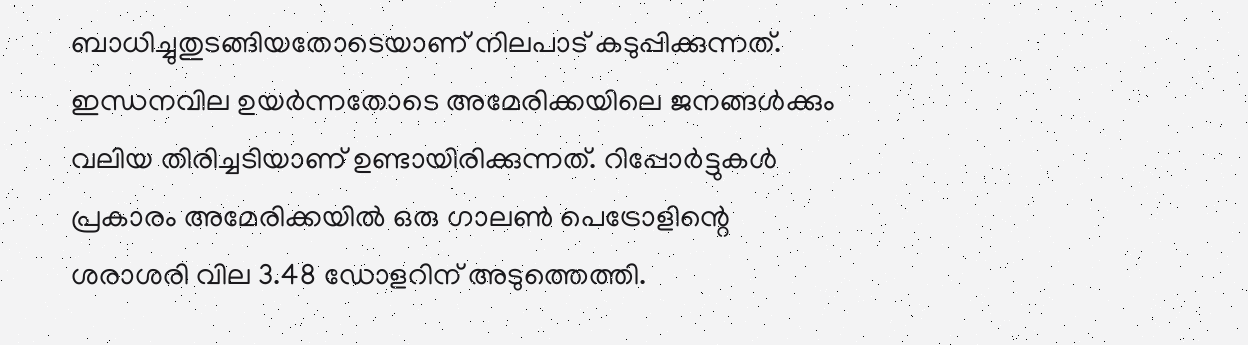ബാധിച്ചുതുടങ്ങിയതോടെയാണ് നിലപാട് കടുപ്പിക്കുന്നത്. ഇന്ധനവില ഉയർന്നതോടെ അമേരിക്കയിലെ ജനങ്ങൾക്കും വലിയ തിരിച്ചടിയാണ് ഉണ്ടായിരിക്കുന്നത്. റിപ്പോ‍‌ർട്ടുകൾ പ്രകാരം അമേരിക്കയിൽ ഒരു ഗാലൺ പെട്രോളിന്റെ ശരാശരി വില 3.48 ഡോളറിന് അടുത്തെത്തി.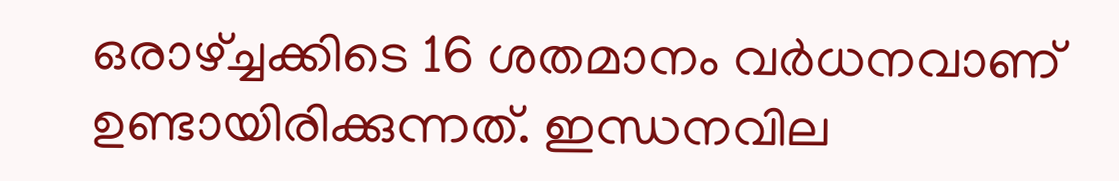ഒരാഴ്ച്ചക്കിടെ 16 ശതമാനം വ‍‌ർധനവാണ് ഉണ്ടായിരിക്കുന്നത്. ഇന്ധനവില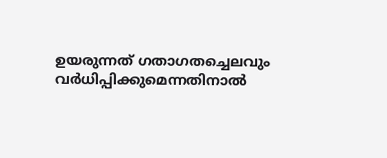ഉയരുന്നത് ഗതാഗതച്ചെലവും വർധിപ്പിക്കുമെന്നതിനാൽ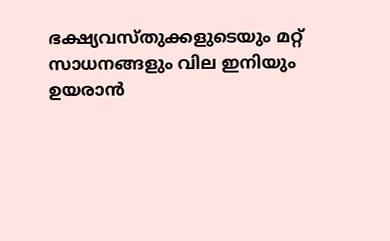ഭക്ഷ്യവസ്തുക്കളുടെയും മറ്റ് സാധനങ്ങളും വില ഇനിയും ഉയരാൻ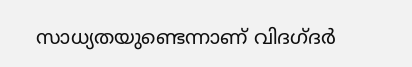സാധ്യതയുണ്ടെന്നാണ് വിദഗ്ദ‍‌ർ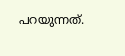പറയുന്നത്.